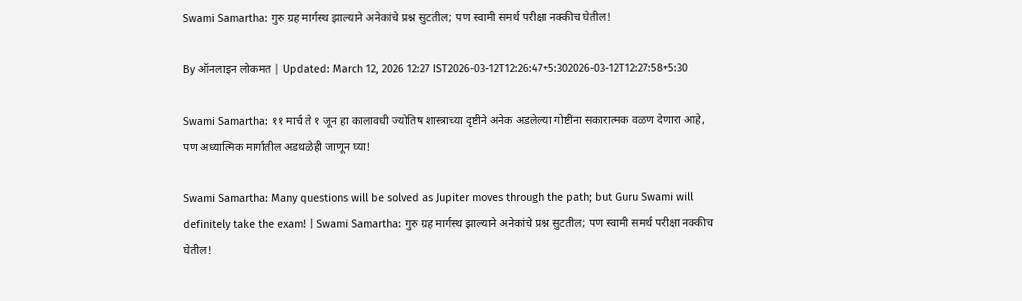Swami Samartha: गुरु ग्रह मार्गस्थ झाल्याने अनेकांचे प्रश्न सुटतील; पण स्वामी समर्थ परीक्षा नक्कीच घेतील!

By ऑनलाइन लोकमत | Updated: March 12, 2026 12:27 IST2026-03-12T12:26:47+5:302026-03-12T12:27:58+5:30

Swami Samartha: ११ मार्च ते १ जून हा कालावधी ज्योतिष शास्त्राच्या दृष्टीने अनेक अडलेल्या गोष्टींना सकारात्मक वळण देणारा आहे, पण अध्यात्मिक मार्गातील अडथळेही जाणून घ्या!

Swami Samartha: Many questions will be solved as Jupiter moves through the path; but Guru Swami will definitely take the exam! | Swami Samartha: गुरु ग्रह मार्गस्थ झाल्याने अनेकांचे प्रश्न सुटतील; पण स्वामी समर्थ परीक्षा नक्कीच घेतील!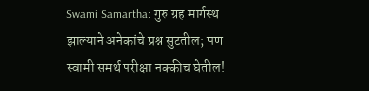Swami Samartha: गुरु ग्रह मार्गस्थ झाल्याने अनेकांचे प्रश्न सुटतील; पण स्वामी समर्थ परीक्षा नक्कीच घेतील!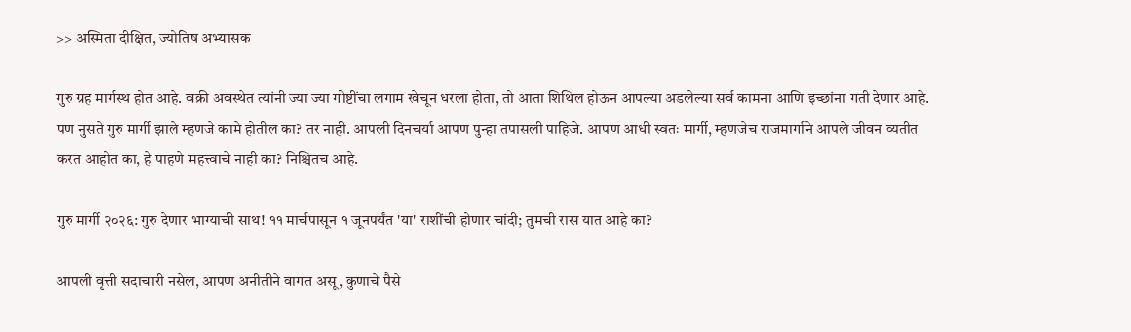>> अस्मिता दीक्षित, ज्योतिष अभ्यासक

गुरु ग्रह मार्गस्थ होत आहे. वक्री अवस्थेत त्यांनी ज्या ज्या गोष्टींचा लगाम खेचून धरला होता, तो आता शिथिल होऊन आपल्या अडलेल्या सर्व कामना आणि इच्छांना गती देणार आहे. पण नुसते गुरु मार्गी झाले म्हणजे कामे होतील का? तर नाही. आपली दिनचर्या आपण पुन्हा तपासली पाहिजे. आपण आधी स्वतः मार्गी, म्हणजेच राजमार्गाने आपले जीवन व्यतीत करत आहोत का, हे पाहणे महत्त्वाचे नाही का? निश्चितच आहे.

गुरु मार्गी २०२६: गुरु देणार भाग्याची साथ! ११ मार्चपासून १ जूनपर्यंत 'या' राशींची होणार चांदी; तुमची रास यात आहे का?

आपली वृत्ती सदाचारी नसेल, आपण अनीतीने वागत असू, कुणाचे पैसे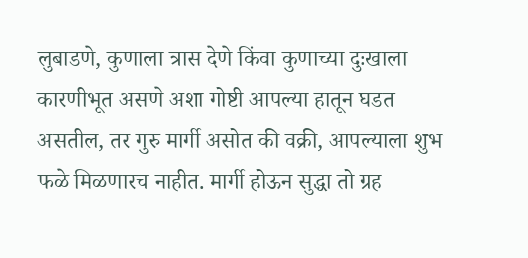लुबाडणे, कुणाला त्रास देणे किंवा कुणाच्या दुःखाला कारणीभूत असणे अशा गोष्टी आपल्या हातून घडत असतील, तर गुरु मार्गी असोत की वक्री, आपल्याला शुभ फळे मिळणारच नाहीत. मार्गी होऊन सुद्धा तो ग्रह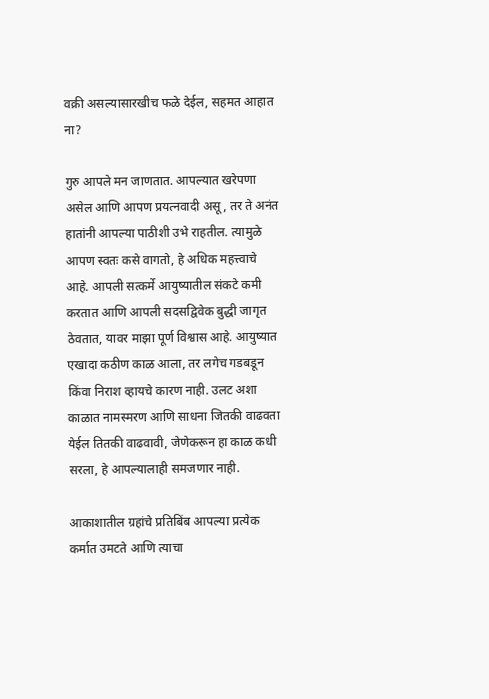वक्री असल्यासारखीच फळे देईल, सहमत आहात ना?

गुरु आपले मन जाणतात. आपल्यात खरेपणा असेल आणि आपण प्रयत्नवादी असू, तर ते अनंत हातांनी आपल्या पाठीशी उभे राहतील. त्यामुळे आपण स्वतः कसे वागतो, हे अधिक महत्त्वाचे आहे. आपली सत्कर्मे आयुष्यातील संकटे कमी करतात आणि आपली सदसद्विवेक बुद्धी जागृत ठेवतात, यावर माझा पूर्ण विश्वास आहे. आयुष्यात एखादा कठीण काळ आला, तर लगेच गडबडून किंवा निराश व्हायचे कारण नाही. उलट अशा काळात नामस्मरण आणि साधना जितकी वाढवता येईल तितकी वाढवावी, जेणेकरून हा काळ कधी सरला, हे आपल्यालाही समजणार नाही.

आकाशातील ग्रहांचे प्रतिबिंब आपल्या प्रत्येक कर्मात उमटते आणि त्याचा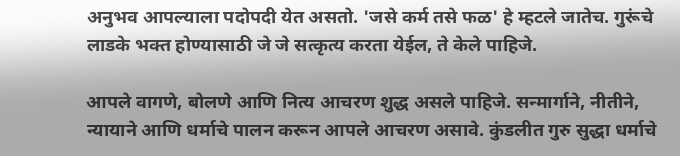अनुभव आपल्याला पदोपदी येत असतो. 'जसे कर्म तसे फळ' हे म्हटले जातेच. गुरूंचे लाडके भक्त होण्यासाठी जे जे सत्कृत्य करता येईल, ते केले पाहिजे.

आपले वागणे, बोलणे आणि नित्य आचरण शुद्ध असले पाहिजे. सन्मार्गाने, नीतीने, न्यायाने आणि धर्माचे पालन करून आपले आचरण असावे. कुंडलीत गुरु सुद्धा धर्माचे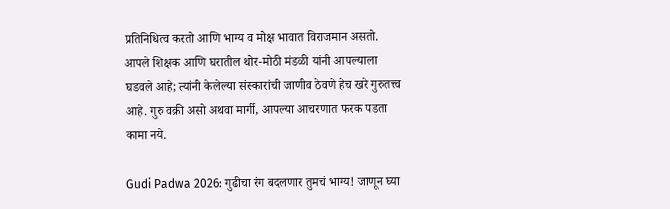प्रतिनिधित्व करतो आणि भाग्य व मोक्ष भावात विराजमान असतो. आपले शिक्षक आणि घरातील थोर-मोठी मंडळी यांनी आपल्याला घडवले आहे; त्यांनी केलेल्या संस्कारांची जाणीव ठेवणे हेच खरे गुरुतत्त्व आहे. गुरु वक्री असो अथवा मार्गी, आपल्या आचरणात फरक पडता कामा नये.

Gudi Padwa 2026: गुढीचा रंग बदलणार तुमचं भाग्य! जाणून घ्या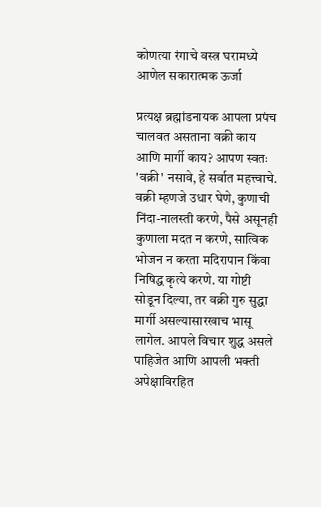कोणत्या रंगाचे वस्त्र घरामध्ये आणेल सकारात्मक ऊर्जा

प्रत्यक्ष ब्रह्मांडनायक आपला प्रपंच चालवत असताना वक्री काय आणि मार्गी काय? आपण स्वतः 'वक्री' नसावे, हे सर्वात महत्त्वाचे. वक्री म्हणजे उधार घेणे, कुणाची निंदा-नालस्ती करणे, पैसे असूनही कुणाला मदत न करणे, सात्विक भोजन न करता मदिरापान किंवा निषिद्ध कृत्ये करणे. या गोष्टी सोडून दिल्या, तर वक्री गुरु सुद्धा मार्गी असल्यासारखाच भासू लागेल. आपले विचार शुद्ध असले पाहिजेत आणि आपली भक्ती अपेक्षाविरहित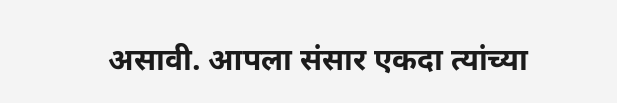असावी. आपला संसार एकदा त्यांच्या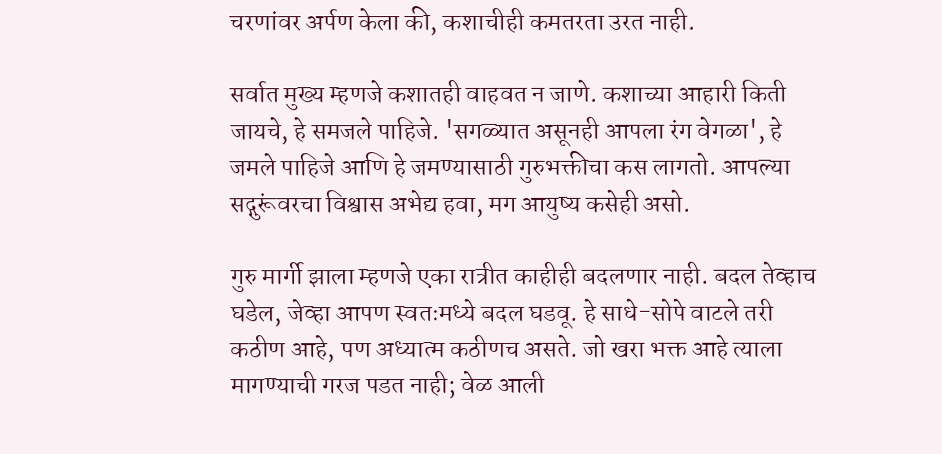चरणांवर अर्पण केला की, कशाचीही कमतरता उरत नाही.

सर्वात मुख्य म्हणजे कशातही वाहवत न जाणे. कशाच्या आहारी किती जायचे, हे समजले पाहिजे. 'सगळ्यात असूनही आपला रंग वेगळा', हे जमले पाहिजे आणि हे जमण्यासाठी गुरुभक्तीचा कस लागतो. आपल्या सद्गुरूंवरचा विश्वास अभेद्य हवा, मग आयुष्य कसेही असो.

गुरु मार्गी झाला म्हणजे एका रात्रीत काहीही बदलणार नाही. बदल तेव्हाच घडेल, जेव्हा आपण स्वतःमध्ये बदल घडवू. हे साधे-सोपे वाटले तरी कठीण आहे, पण अध्यात्म कठीणच असते. जो खरा भक्त आहे त्याला मागण्याची गरज पडत नाही; वेळ आली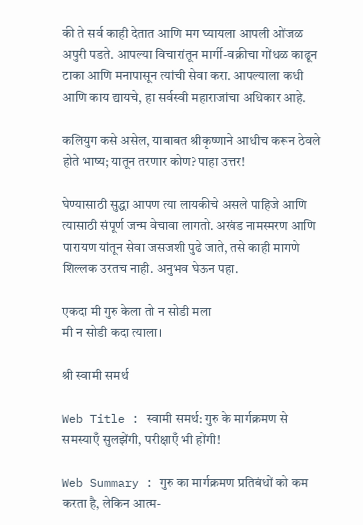की ते सर्व काही देतात आणि मग घ्यायला आपली ओंजळ अपुरी पडते. आपल्या विचारांतून मार्गी-वक्रीचा गोंधळ काढून टाका आणि मनापासून त्यांची सेवा करा. आपल्याला कधी आणि काय द्यायचे, हा सर्वस्वी महाराजांचा अधिकार आहे.

कलियुग कसे असेल, याबाबत श्रीकृष्णाने आधीच करून ठेवले होते भाष्य; यातून तरणार कोण? पाहा उत्तर!

घेण्यासाठी सुद्धा आपण त्या लायकीचे असले पाहिजे आणि त्यासाठी संपूर्ण जन्म वेचावा लागतो. अखंड नामस्मरण आणि पारायण यांतून सेवा जसजशी पुढे जाते, तसे काही मागणे शिल्लक उरतच नाही. अनुभव घेऊन पहा.

एकदा मी गुरु केला तो न सोडी मला
मी न सोडी कदा त्याला।

श्री स्वामी समर्थ

Web Title : स्वामी समर्थ: गुरु के मार्गक्रमण से समस्याएँ सुलझेंगी, परीक्षाएँ भी होंगी!

Web Summary : गुरु का मार्गक्रमण प्रतिबंधों को कम करता है, लेकिन आत्म-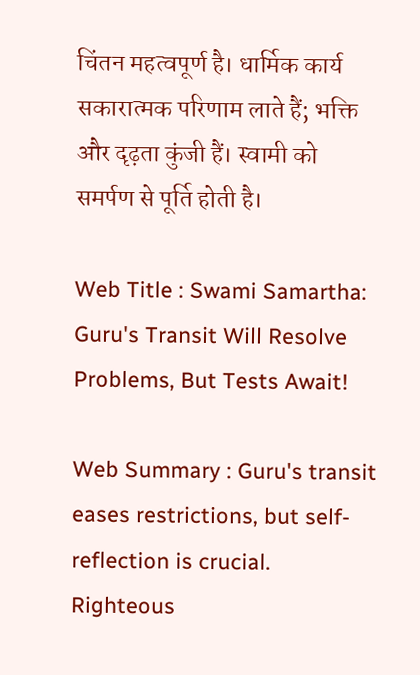चिंतन महत्वपूर्ण है। धार्मिक कार्य सकारात्मक परिणाम लाते हैं; भक्ति और दृढ़ता कुंजी हैं। स्वामी को समर्पण से पूर्ति होती है।

Web Title : Swami Samartha: Guru's Transit Will Resolve Problems, But Tests Await!

Web Summary : Guru's transit eases restrictions, but self-reflection is crucial. Righteous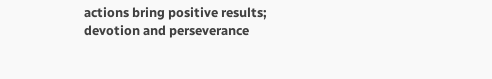actions bring positive results; devotion and perseverance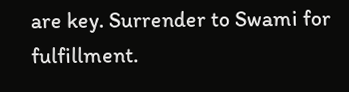are key. Surrender to Swami for fulfillment.